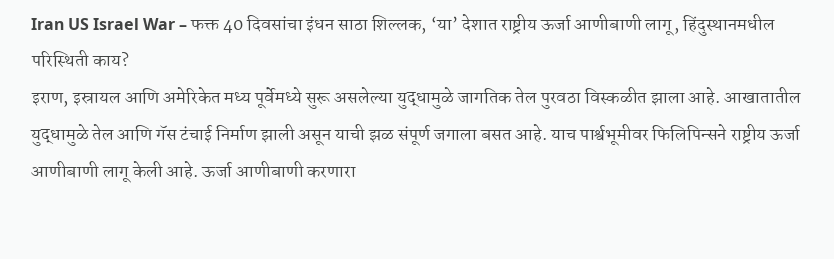Iran US Israel War – फक्त 40 दिवसांचा इंधन साठा शिल्लक, ‘या’ देशात राष्ट्रीय ऊर्जा आणीबाणी लागू, हिंदुस्थानमधील परिस्थिती काय?
इराण, इस्रायल आणि अमेरिकेत मध्य पूर्वेमध्ये सुरू असलेल्या युद्धामुळे जागतिक तेल पुरवठा विस्कळीत झाला आहे. आखातातील युद्धामुळे तेल आणि गॅस टंचाई निर्माण झाली असून याची झळ संपूर्ण जगाला बसत आहे. याच पार्श्वभूमीवर फिलिपिन्सने राष्ट्रीय ऊर्जा आणीबाणी लागू केली आहे. ऊर्जा आणीबाणी करणारा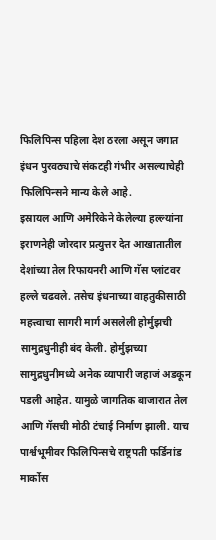फिलिपिन्स पहिला देश ठरला असून जगात इंधन पुरवठ्याचे संकटही गंभीर असल्याचेही फिलिपिन्सने मान्य केले आहे.
इस्रायल आणि अमेरिकेने केलेल्या हल्ल्यांना इराणनेही जोरदार प्रत्युत्तर देत आखातातील देशांच्या तेल रिफायनरी आणि गॅस प्लांटवर हल्ले चढवले. तसेच इंधनाच्या वाहतुकीसाठी महत्त्वाचा सागरी मार्ग असलेली होर्मुझची सामुद्रधुनीही बंद केली. होर्मुझच्या सामुद्रधुनीमध्ये अनेक व्यापारी जहाजं अडकून पडली आहेत. यामुळे जागतिक बाजारात तेल आणि गॅसची मोठी टंचाई निर्माण झाली. याच पार्श्वभूमीवर फिलिपिन्सचे राष्ट्रपती फर्डिनांड मार्कोस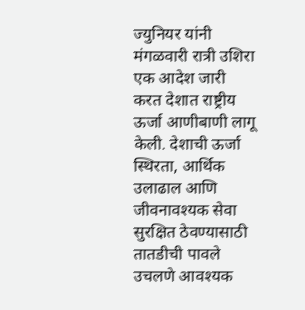ज्युनियर यांनी मंगळवारी रात्री उशिरा एक आदेश जारी करत देशात राष्ट्रीय ऊर्जा आणीबाणी लागू केली. देशाची ऊर्जा स्थिरता, आर्थिक उलाढाल आणि जीवनावश्यक सेवा सुरक्षित ठेवण्यासाठी तातडीची पावले उचलणे आवश्यक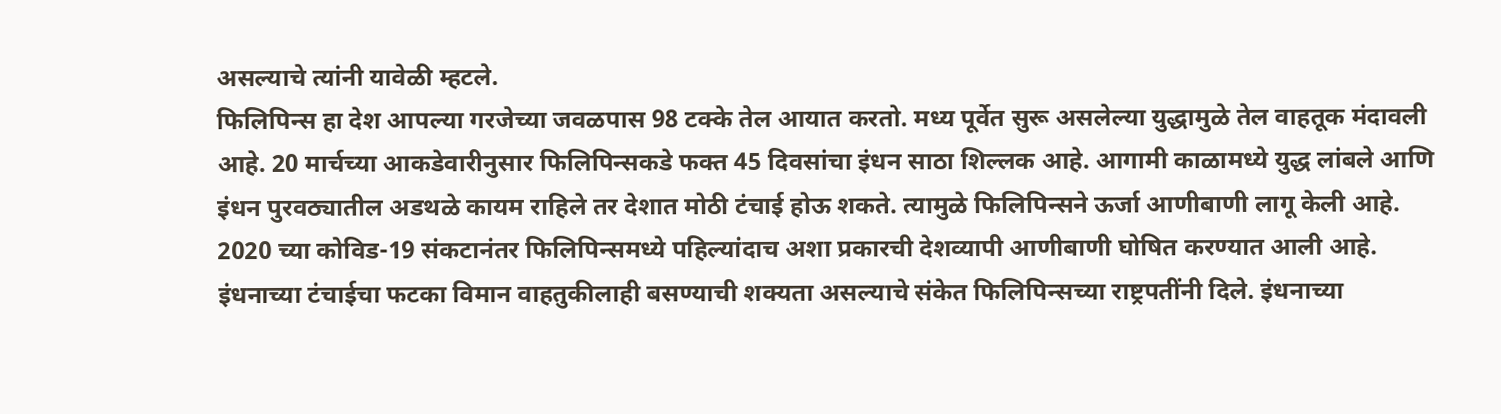असल्याचे त्यांनी यावेळी म्हटले.
फिलिपिन्स हा देश आपल्या गरजेच्या जवळपास 98 टक्के तेल आयात करतो. मध्य पूर्वेत सुरू असलेल्या युद्धामुळे तेल वाहतूक मंदावली आहे. 20 मार्चच्या आकडेवारीनुसार फिलिपिन्सकडे फक्त 45 दिवसांचा इंधन साठा शिल्लक आहे. आगामी काळामध्ये युद्ध लांबले आणि इंधन पुरवठ्यातील अडथळे कायम राहिले तर देशात मोठी टंचाई होऊ शकते. त्यामुळे फिलिपिन्सने ऊर्जा आणीबाणी लागू केली आहे. 2020 च्या कोविड-19 संकटानंतर फिलिपिन्समध्ये पहिल्यांदाच अशा प्रकारची देशव्यापी आणीबाणी घोषित करण्यात आली आहे.
इंधनाच्या टंचाईचा फटका विमान वाहतुकीलाही बसण्याची शक्यता असल्याचे संकेत फिलिपिन्सच्या राष्ट्रपतींनी दिले. इंधनाच्या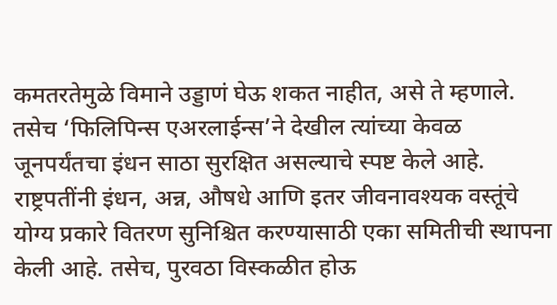कमतरतेमुळे विमाने उड्डाणं घेऊ शकत नाहीत, असे ते म्हणाले. तसेच ‘फिलिपिन्स एअरलाईन्स’ने देखील त्यांच्या केवळ जूनपर्यंतचा इंधन साठा सुरक्षित असल्याचे स्पष्ट केले आहे.
राष्ट्रपतींनी इंधन, अन्न, औषधे आणि इतर जीवनावश्यक वस्तूंचे योग्य प्रकारे वितरण सुनिश्चित करण्यासाठी एका समितीची स्थापना केली आहे. तसेच, पुरवठा विस्कळीत होऊ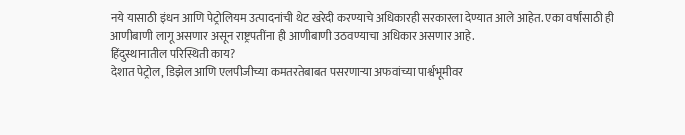नये यासाठी इंधन आणि पेट्रोलियम उत्पादनांची थेट खरेदी करण्याचे अधिकारही सरकारला देण्यात आले आहेत. एका वर्षांसाठी ही आणीबाणी लागू असणार असून राष्ट्रपतींना ही आणीबाणी उठवण्याचा अधिकार असणार आहे.
हिंदुस्थानातील परिस्थिती काय?
देशात पेट्रोल, डिझेल आणि एलपीजीच्या कमतरतेबाबत पसरणाऱ्या अफवांच्या पार्श्वभूमीवर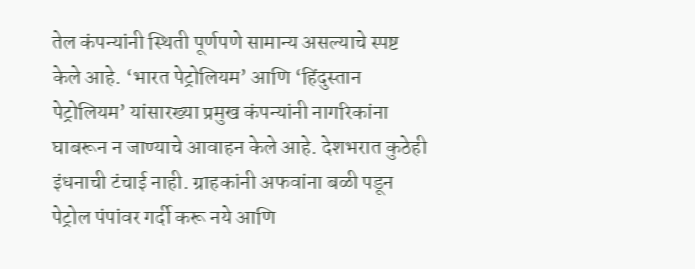तेल कंपन्यांनी स्थिती पूर्णपणे सामान्य असल्याचे स्पष्ट केले आहे. ‘भारत पेट्रोलियम’ आणि ‘हिंदुस्तान पेट्रोलियम’ यांसारख्या प्रमुख कंपन्यांनी नागरिकांना घाबरून न जाण्याचे आवाहन केले आहे. देशभरात कुठेही इंधनाची टंचाई नाही. ग्राहकांनी अफवांना बळी पडून पेट्रोल पंपांवर गर्दी करू नये आणि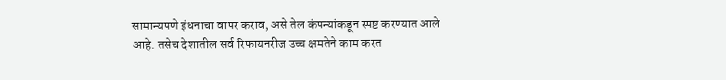सामान्यपणे इंधनाचा वापर कराव, असे तेल कंपन्यांकडून स्पष्ट करण्यात आले आहे. तसेच देशातील सर्व रिफायनरीज उच्च क्षमतेने काम करत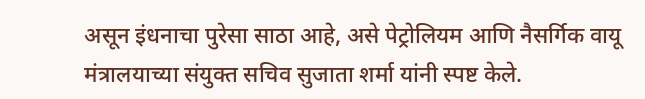असून इंधनाचा पुरेसा साठा आहे, असे पेट्रोलियम आणि नैसर्गिक वायू मंत्रालयाच्या संयुक्त सचिव सुजाता शर्मा यांनी स्पष्ट केले.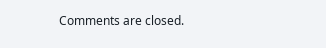Comments are closed.